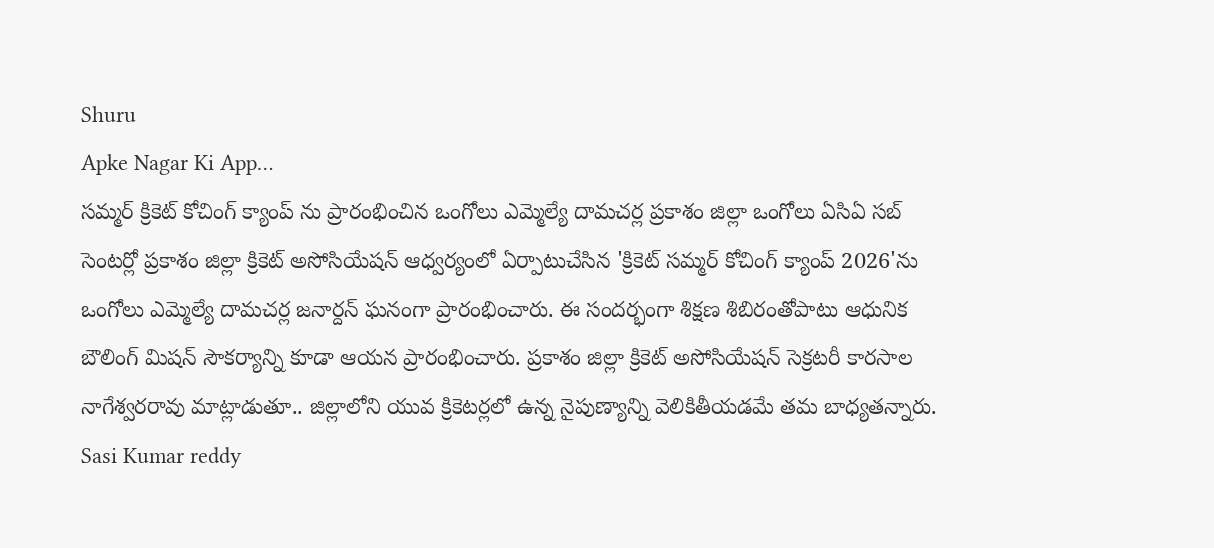Shuru
Apke Nagar Ki App…
సమ్మర్ క్రికెట్ కోచింగ్ క్యాంప్ ను ప్రారంభించిన ఒంగోలు ఎమ్మెల్యే దామచర్ల ప్రకాశం జిల్లా ఒంగోలు ఏసిఏ సబ్ సెంటర్లో ప్రకాశం జిల్లా క్రికెట్ అసోసియేషన్ ఆధ్వర్యంలో ఏర్పాటుచేసిన 'క్రికెట్ సమ్మర్ కోచింగ్ క్యాంప్ 2026'ను ఒంగోలు ఎమ్మెల్యే దామచర్ల జనార్దన్ ఘనంగా ప్రారంభించారు. ఈ సందర్భంగా శిక్షణ శిబిరంతోపాటు ఆధునిక బౌలింగ్ మిషన్ సౌకర్యాన్ని కూడా ఆయన ప్రారంభించారు. ప్రకాశం జిల్లా క్రికెట్ అసోసియేషన్ సెక్రటరీ కారసాల నాగేశ్వరరావు మాట్లాడుతూ.. జిల్లాలోని యువ క్రికెటర్లలో ఉన్న నైపుణ్యాన్ని వెలికితీయడమే తమ బాధ్యతన్నారు.
Sasi Kumar reddy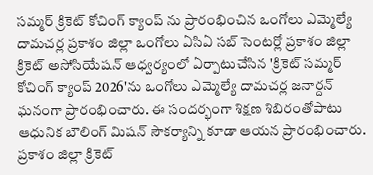సమ్మర్ క్రికెట్ కోచింగ్ క్యాంప్ ను ప్రారంభించిన ఒంగోలు ఎమ్మెల్యే దామచర్ల ప్రకాశం జిల్లా ఒంగోలు ఏసిఏ సబ్ సెంటర్లో ప్రకాశం జిల్లా క్రికెట్ అసోసియేషన్ ఆధ్వర్యంలో ఏర్పాటుచేసిన 'క్రికెట్ సమ్మర్ కోచింగ్ క్యాంప్ 2026'ను ఒంగోలు ఎమ్మెల్యే దామచర్ల జనార్దన్ ఘనంగా ప్రారంభించారు. ఈ సందర్భంగా శిక్షణ శిబిరంతోపాటు ఆధునిక బౌలింగ్ మిషన్ సౌకర్యాన్ని కూడా ఆయన ప్రారంభించారు. ప్రకాశం జిల్లా క్రికెట్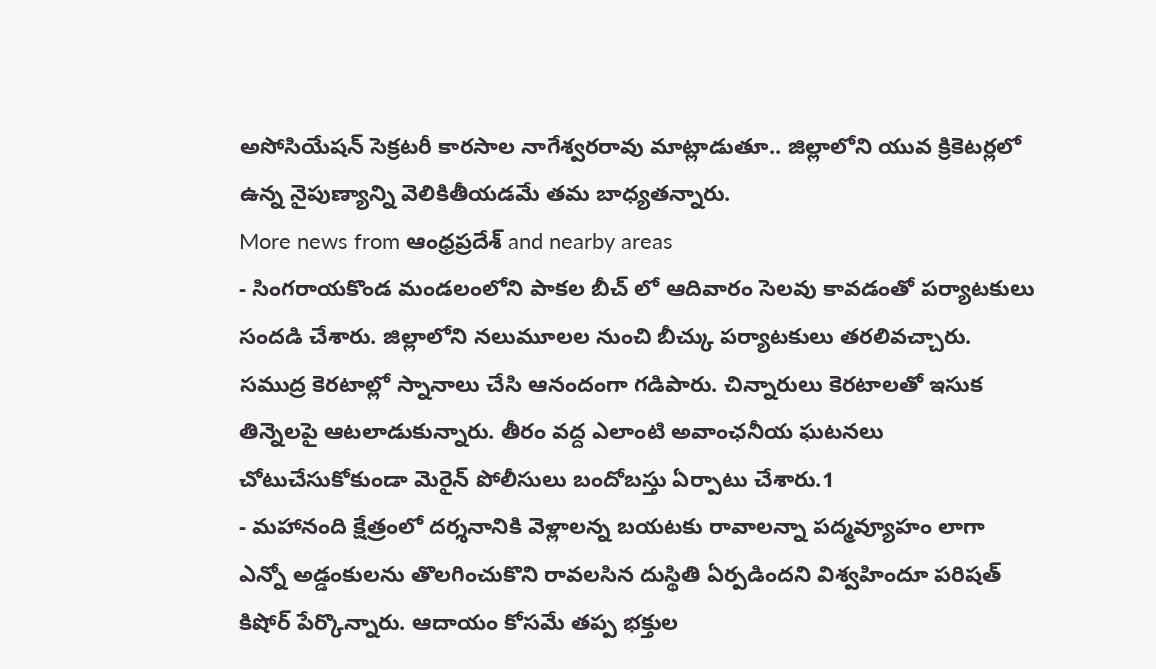అసోసియేషన్ సెక్రటరీ కారసాల నాగేశ్వరరావు మాట్లాడుతూ.. జిల్లాలోని యువ క్రికెటర్లలో ఉన్న నైపుణ్యాన్ని వెలికితీయడమే తమ బాధ్యతన్నారు.
More news from ఆంధ్రప్రదేశ్ and nearby areas
- సింగరాయకొండ మండలంలోని పాకల బీచ్ లో ఆదివారం సెలవు కావడంతో పర్యాటకులు సందడి చేశారు. జిల్లాలోని నలుమూలల నుంచి బీచ్కు పర్యాటకులు తరలివచ్చారు. సముద్ర కెరటాల్లో స్నానాలు చేసి ఆనందంగా గడిపారు. చిన్నారులు కెరటాలతో ఇసుక తిన్నెలపై ఆటలాడుకున్నారు. తీరం వద్ద ఎలాంటి అవాంఛనీయ ఘటనలు చోటుచేసుకోకుండా మెరైన్ పోలీసులు బందోబస్తు ఏర్పాటు చేశారు.1
- మహానంది క్షేత్రంలో దర్శనానికి వెళ్లాలన్న బయటకు రావాలన్నా పద్మవ్యూహం లాగా ఎన్నో అడ్డంకులను తొలగించుకొని రావలసిన దుస్థితి ఏర్పడిందని విశ్వహిందూ పరిషత్ కిషోర్ పేర్కొన్నారు. ఆదాయం కోసమే తప్ప భక్తుల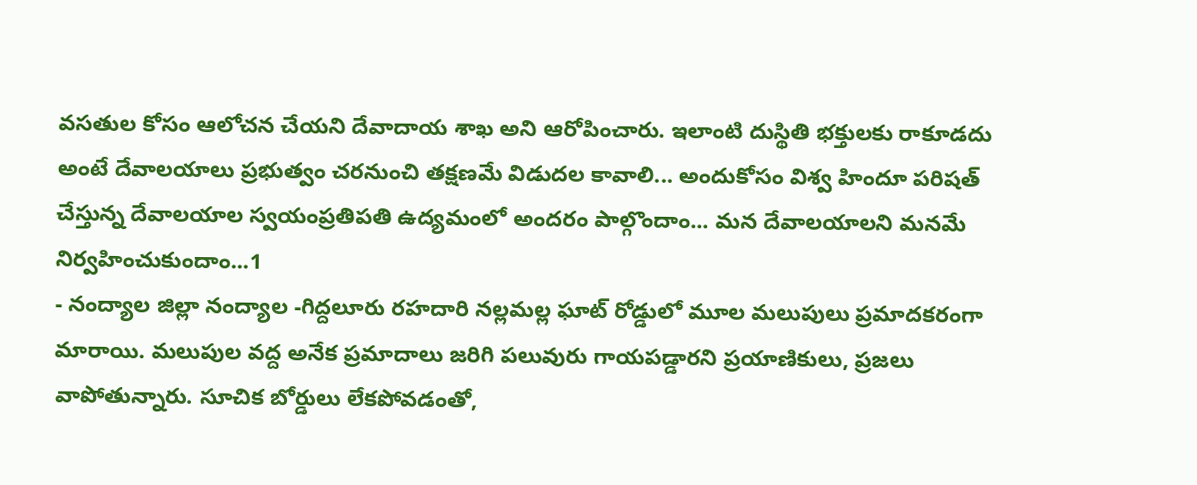వసతుల కోసం ఆలోచన చేయని దేవాదాయ శాఖ అని ఆరోపించారు. ఇలాంటి దుస్థితి భక్తులకు రాకూడదు అంటే దేవాలయాలు ప్రభుత్వం చరనుంచి తక్షణమే విడుదల కావాలి... అందుకోసం విశ్వ హిందూ పరిషత్ చేస్తున్న దేవాలయాల స్వయంప్రతిపతి ఉద్యమంలో అందరం పాల్గొందాం... మన దేవాలయాలని మనమే నిర్వహించుకుందాం...1
- నంద్యాల జిల్లా నంద్యాల -గిద్దలూరు రహదారి నల్లమల్ల ఘాట్ రోడ్డులో మూల మలుపులు ప్రమాదకరంగా మారాయి. మలుపుల వద్ద అనేక ప్రమాదాలు జరిగి పలువురు గాయపడ్డారని ప్రయాణికులు, ప్రజలు వాపోతున్నారు. సూచిక బోర్డులు లేకపోవడంతో,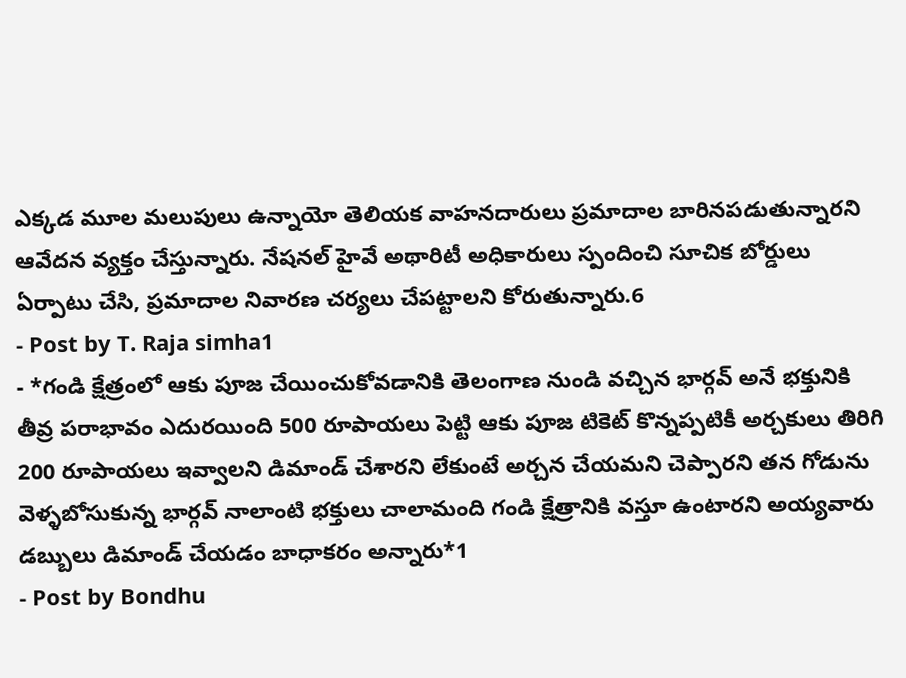ఎక్కడ మూల మలుపులు ఉన్నాయో తెలియక వాహనదారులు ప్రమాదాల బారినపడుతున్నారని ఆవేదన వ్యక్తం చేస్తున్నారు. నేషనల్ హైవే అథారిటీ అధికారులు స్పందించి సూచిక బోర్డులు ఏర్పాటు చేసి, ప్రమాదాల నివారణ చర్యలు చేపట్టాలని కోరుతున్నారు.6
- Post by T. Raja simha1
- *గండి క్షేత్రంలో ఆకు పూజ చేయించుకోవడానికి తెలంగాణ నుండి వచ్చిన భార్గవ్ అనే భక్తునికి తీవ్ర పరాభావం ఎదురయింది 500 రూపాయలు పెట్టి ఆకు పూజ టికెట్ కొన్నప్పటికీ అర్చకులు తిరిగి 200 రూపాయలు ఇవ్వాలని డిమాండ్ చేశారని లేకుంటే అర్చన చేయమని చెప్పారని తన గోడును వెళ్ళబోసుకున్న భార్గవ్ నాలాంటి భక్తులు చాలామంది గండి క్షేత్రానికి వస్తూ ఉంటారని అయ్యవారు డబ్బులు డిమాండ్ చేయడం బాధాకరం అన్నారు*1
- Post by Bondhu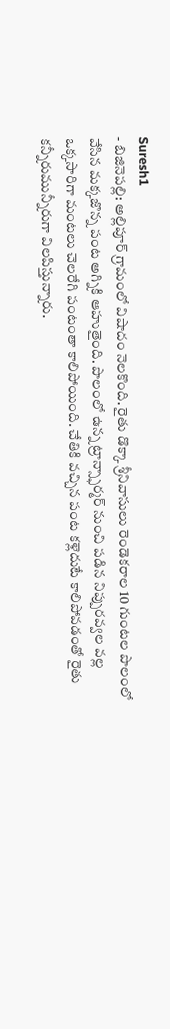Suresh1
- బిజినెపల్లి: అల్లిపూర్ గ్రామంలో విషాదం నెలకొంది. రైతు డొక్కా శ్రీనివాసులు రెండెకరాల 10 గుంటల పొలంలో వేసిన మక్కజొన్న పంట అగ్నికి ఆహుతైంది. పొలంలో ఉన్న ట్రాన్స్ఫార్మర్ నుంచి పడిన నిప్పురవ్వల వల్ల ఒక్కసారిగా మంటలు చెలరేగి పంటంతా కాలిపోయింది. చేతికి వచ్చిన పంట కళ్లెదుటే కాలిపోవడంతో రైతు కన్నీరుమున్నీరుగా విలపిస్తున్నారు.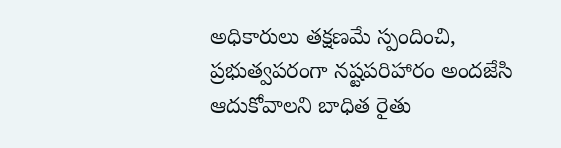అధికారులు తక్షణమే స్పందించి, ప్రభుత్వపరంగా నష్టపరిహారం అందజేసి ఆదుకోవాలని బాధిత రైతు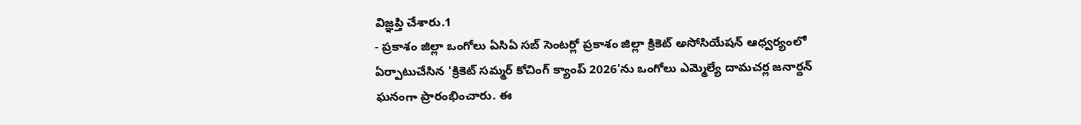విజ్ఞప్తి చేశారు.1
- ప్రకాశం జిల్లా ఒంగోలు ఏసిఏ సబ్ సెంటర్లో ప్రకాశం జిల్లా క్రికెట్ అసోసియేషన్ ఆధ్వర్యంలో ఏర్పాటుచేసిన 'క్రికెట్ సమ్మర్ కోచింగ్ క్యాంప్ 2026'ను ఒంగోలు ఎమ్మెల్యే దామచర్ల జనార్దన్ ఘనంగా ప్రారంభించారు. ఈ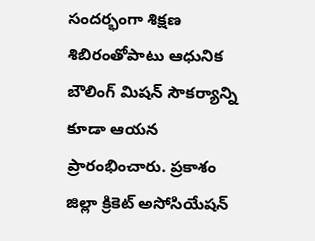సందర్భంగా శిక్షణ శిబిరంతోపాటు ఆధునిక బౌలింగ్ మిషన్ సౌకర్యాన్ని కూడా ఆయన ప్రారంభించారు. ప్రకాశం జిల్లా క్రికెట్ అసోసియేషన్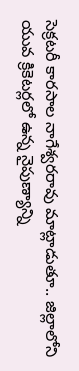సెక్రటరీ కారసాల నాగేశ్వరరావు మాట్లాడుతూ.. జిల్లాలోని యువ క్రికెటర్లలో ఉన్న నైపుణ్యాన్ని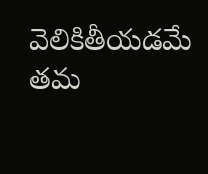వెలికితీయడమే తమ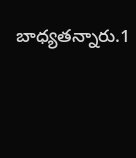బాధ్యతన్నారు.1